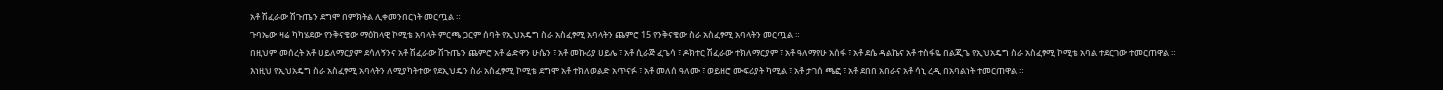አቶ ሽፈራው ሽጉጤን ደግሞ በምክትል ሊቀመንበርነት መርጧል ።
ጉባኤው ዛሬ ካካሄደው የንቅናቄው ማዕከላዊ ኮሚቴ አባላት ምርጫ ጋርም ሰባት የኢህአዴግ ስራ አስፈፃሚ አባላትን ጨምሮ 15 የንቅናቄው ስራ አስፈፃሚ አባላትን መርጧል ።
በዚህም መሰረት አቶ ሀይለማርያም ደሳለኝንና አቶ ሽፈራው ሽጉጤን ጨምሮ አቶ ሬድዋን ሁሴን ፣ አቶ መኩሪያ ሀይሌ ፣ አቶ ሲራጅ ፈጌሳ ፣ ዶክተር ሽፈራው ተክለማርያም ፣ አቶ ዓለማየሁ አሰፋ ፣ አቶ ደሴ ዳልኬና አቶ ተስፋዬ በልጂጌ የኢህአዴግ ስራ አስፈፃሚ ኮሚቴ አባል ተደርገው ተመርጠዋል ።
እነዚህ የኢህአዴግ ስራ አስፈፃሚ አባላትን ለሚያካትተው የደኢህዴን ስራ አስፈፃሚ ኮሚቴ ደግሞ አቶ ተክለወልድ አጥናፉ ፣ አቶ መለሰ ዓለሙ ፣ ወይዘሮ ሙፍሪያት ካሚል ፣ አቶ ታገሰ ጫፎ ፣ አቶ ደበበ አበራና አቶ ሳኒ ረዲ በአባልነት ተመርጠዋል ።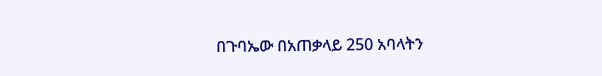በጉባኤው በአጠቃላይ 250 አባላትን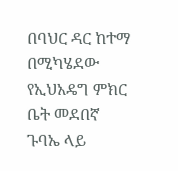በባህር ዳር ከተማ በሚካሄደው የኢህአዴግ ምክር ቤት መደበኛ ጉባኤ ላይ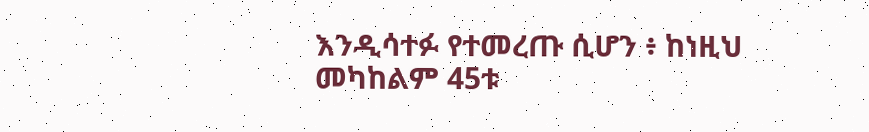እንዲሳተፉ የተመረጡ ሲሆን ፥ ከነዚህ መካከልም 45ቱ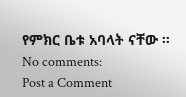የምክር ቤቱ አባላት ናቸው ።
No comments:
Post a Comment